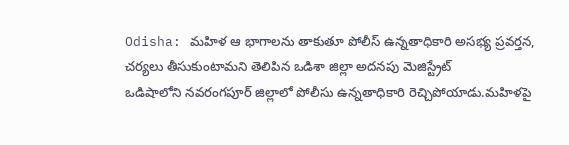Odisha: మహిళ ఆ భాగాలను తాకుతూ పోలీస్ ఉన్నతాధికారి అసభ్య ప్రవర్తన, చర్యలు తీసుకుంటామని తెలిపిన ఒడిశా జిల్లా అదనపు మెజిస్ట్రేట్
ఒడిషాలోని నవరంగపూర్ జిల్లాలో పోలీసు ఉన్నతాధికారి రెచ్చిపోయాడు.మహిళపై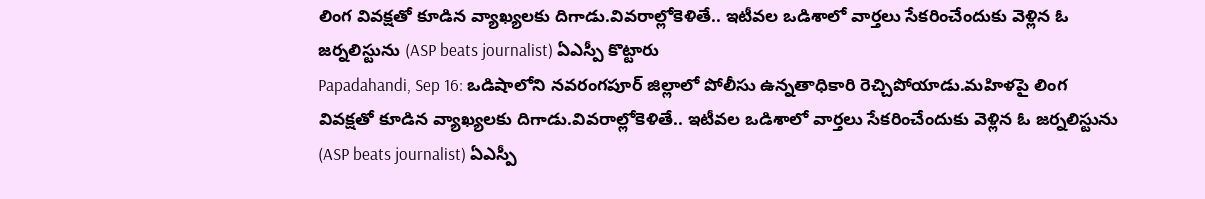లింగ వివక్షతో కూడిన వ్యాఖ్యలకు దిగాడు.వివరాల్లోకెళితే.. ఇటీవల ఒడిశాలో వార్తలు సేకరించేందుకు వెళ్లిన ఓ జర్నలిస్టును (ASP beats journalist) ఏఎస్పీ కొట్టారు
Papadahandi, Sep 16: ఒడిషాలోని నవరంగపూర్ జిల్లాలో పోలీసు ఉన్నతాధికారి రెచ్చిపోయాడు.మహిళపై లింగ వివక్షతో కూడిన వ్యాఖ్యలకు దిగాడు.వివరాల్లోకెళితే.. ఇటీవల ఒడిశాలో వార్తలు సేకరించేందుకు వెళ్లిన ఓ జర్నలిస్టును (ASP beats journalist) ఏఎస్పీ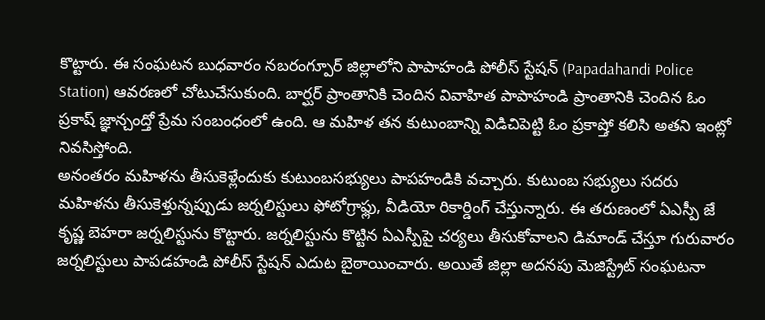కొట్టారు. ఈ సంఘటన బుధవారం నబరంగ్పూర్ జిల్లాలోని పాపాహండి పోలీస్ స్టేషన్ (Papadahandi Police Station) ఆవరణలో చోటుచేసుకుంది. బార్ఘర్ ప్రాంతానికి చెందిన వివాహిత పాపాహండి ప్రాంతానికి చెందిన ఓం ప్రకాష్ జ్ఞాన్చంద్తో ప్రేమ సంబంధంలో ఉంది. ఆ మహిళ తన కుటుంబాన్ని విడిచిపెట్టి ఓం ప్రకాష్తో కలిసి అతని ఇంట్లో నివసిస్తోంది.
అనంతరం మహిళను తీసుకెళ్లేందుకు కుటుంబసభ్యులు పాపహండికి వచ్చారు. కుటుంబ సభ్యులు సదరు మహిళను తీసుకెళ్తున్నప్పుడు జర్నలిస్టులు ఫోటోగ్రాఫ్లు, వీడియో రికార్డింగ్ చేస్తున్నారు. ఈ తరుణంలో ఏఎస్పీ జే కృష్ణ బెహరా జర్నలిస్టును కొట్టారు. జర్నలిస్టును కొట్టిన ఏఎస్పీపై చర్యలు తీసుకోవాలని డిమాండ్ చేస్తూ గురువారం జర్నలిస్టులు పాపడహండి పోలీస్ స్టేషన్ ఎదుట బైఠాయించారు. అయితే జిల్లా అదనపు మెజిస్ట్రేట్ సంఘటనా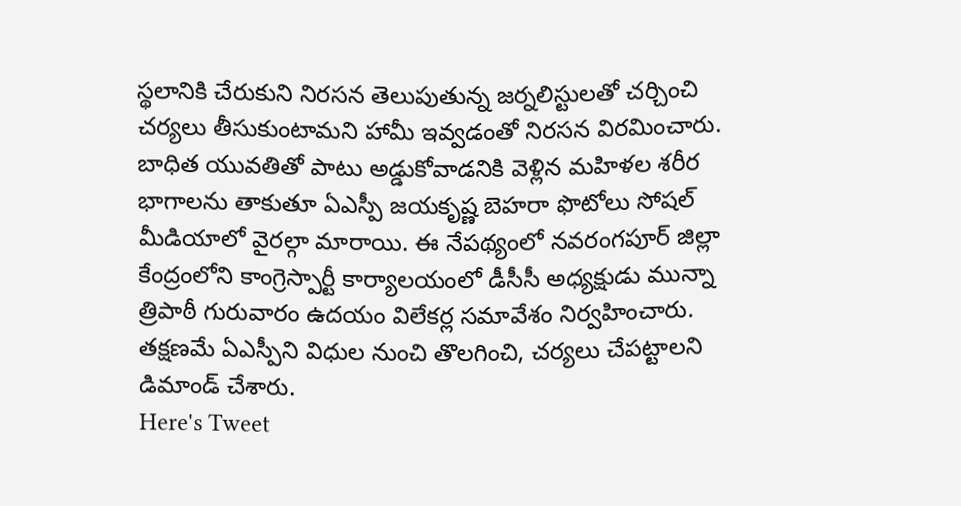స్థలానికి చేరుకుని నిరసన తెలుపుతున్న జర్నలిస్టులతో చర్చించి చర్యలు తీసుకుంటామని హామీ ఇవ్వడంతో నిరసన విరమించారు.
బాధిత యువతితో పాటు అడ్డుకోవాడనికి వెళ్లిన మహిళల శరీర భాగాలను తాకుతూ ఏఎస్పీ జయకృష్ణ బెహరా ఫొటోలు సోషల్ మీడియాలో వైరల్గా మారాయి. ఈ నేపథ్యంలో నవరంగపూర్ జిల్లా కేంద్రంలోని కాంగ్రెస్పార్టీ కార్యాలయంలో డీసీసీ అధ్యక్షుడు మున్నా త్రిపాఠీ గురువారం ఉదయం విలేకర్ల సమావేశం నిర్వహించారు. తక్షణమే ఏఎస్పీని విధుల నుంచి తొలగించి, చర్యలు చేపట్టాలని డిమాండ్ చేశారు.
Here's Tweet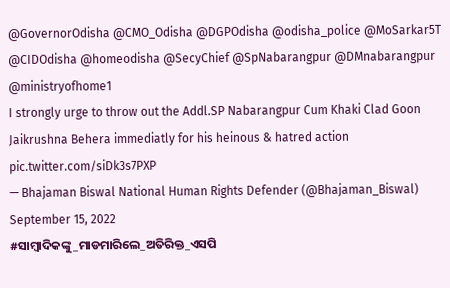@GovernorOdisha @CMO_Odisha @DGPOdisha @odisha_police @MoSarkar5T @CIDOdisha @homeodisha @SecyChief @SpNabarangpur @DMnabarangpur @ministryofhome1
I strongly urge to throw out the Addl.SP Nabarangpur Cum Khaki Clad Goon Jaikrushna Behera immediatly for his heinous & hatred action pic.twitter.com/siDk3s7PXP
— Bhajaman Biswal National Human Rights Defender (@Bhajaman_Biswal) September 15, 2022
#ସାମ୍ବାଦିକଙ୍କୁ_ମାଡମାରିଲେ_ଅତିରିକ୍ତ_ଏସପି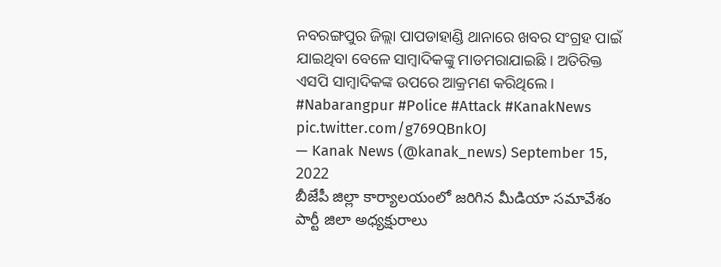ନବରଙ୍ଗପୁର ଜିଲ୍ଲା ପାପଡାହାଣ୍ଡି ଥାନାରେ ଖବର ସଂଗ୍ରହ ପାଇଁ ଯାଇଥିବା ବେଳେ ସାମ୍ବାଦିକଙ୍କୁ ମାଡମରାଯାଇଛି । ଅତିରିକ୍ତ ଏସପି ସାମ୍ବାଦିକଙ୍କ ଉପରେ ଆକ୍ରମଣ କରିଥିଲେ । #Nabarangpur #Police #Attack #KanakNews pic.twitter.com/g769QBnkOJ
— Kanak News (@kanak_news) September 15, 2022
బీజేపీ జిల్లా కార్యాలయంలో జరిగిన మీడియా సమావేశం పార్టీ జిలా అధ్యక్షురాలు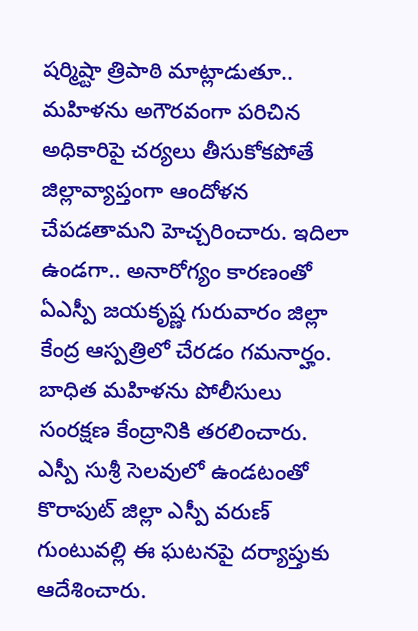షర్మిష్టా త్రిపాఠి మాట్లాడుతూ.. మహిళను అగౌరవంగా పరిచిన అధికారిపై చర్యలు తీసుకోకపోతే జిల్లావ్యాప్తంగా ఆందోళన చేపడతామని హెచ్చరించారు. ఇదిలా ఉండగా.. అనారోగ్యం కారణంతో ఏఎస్పీ జయకృష్ణ గురువారం జిల్లా కేంద్ర ఆస్పత్రిలో చేరడం గమనార్హం. బాధిత మహిళను పోలీసులు సంరక్షణ కేంద్రానికి తరలించారు. ఎస్పీ సుశ్రీ సెలవులో ఉండటంతో కొరాపుట్ జిల్లా ఎస్పీ వరుణ్ గుంటువల్లి ఈ ఘటనపై దర్యాప్తుకు ఆదేశించారు.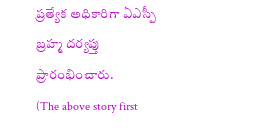ప్రత్యేక అధికారిగా ఏఎస్పీ బ్రహ్మ దర్యప్తు ప్రారంభించారు.
(The above story first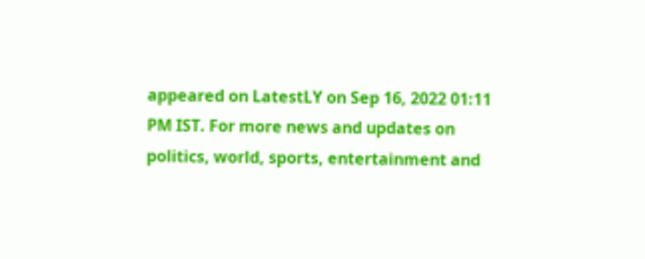appeared on LatestLY on Sep 16, 2022 01:11 PM IST. For more news and updates on politics, world, sports, entertainment and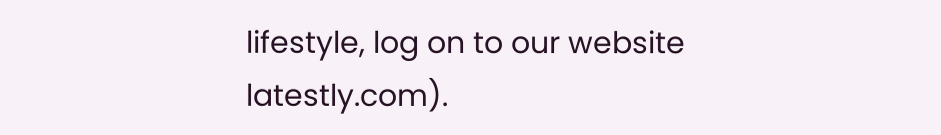lifestyle, log on to our website latestly.com).